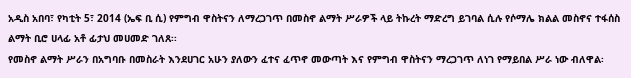አዲስ አበባ፣ የካቲት 5፣ 2014 (ኤፍ ቢ ሲ) የምግብ ዋስትናን ለማረጋገጥ በመስኖ ልማት ሥራዎች ላይ ትኩረት ማድረግ ይገባል ሲሉ የሶማሌ ክልል መስኖና ተፋሰስ ልማት ቢሮ ሀላፊ አቶ ፊታህ መሀመድ ገለጸ፡፡
የመስኖ ልማት ሥራን በአግባቡ በመስራት እንደሀገር አሁን ያለውን ፈተና ፈጥኖ መውጣት እና የምግብ ዋስትናን ማረጋገጥ ለነገ የማይበል ሥራ ነው ብለዋል፡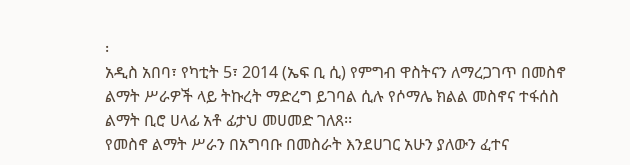፡
አዲስ አበባ፣ የካቲት 5፣ 2014 (ኤፍ ቢ ሲ) የምግብ ዋስትናን ለማረጋገጥ በመስኖ ልማት ሥራዎች ላይ ትኩረት ማድረግ ይገባል ሲሉ የሶማሌ ክልል መስኖና ተፋሰስ ልማት ቢሮ ሀላፊ አቶ ፊታህ መሀመድ ገለጸ፡፡
የመስኖ ልማት ሥራን በአግባቡ በመስራት እንደሀገር አሁን ያለውን ፈተና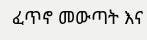ፈጥኖ መውጣት እና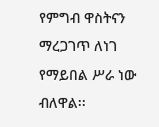የምግብ ዋስትናን ማረጋገጥ ለነገ የማይበል ሥራ ነው ብለዋል፡፡